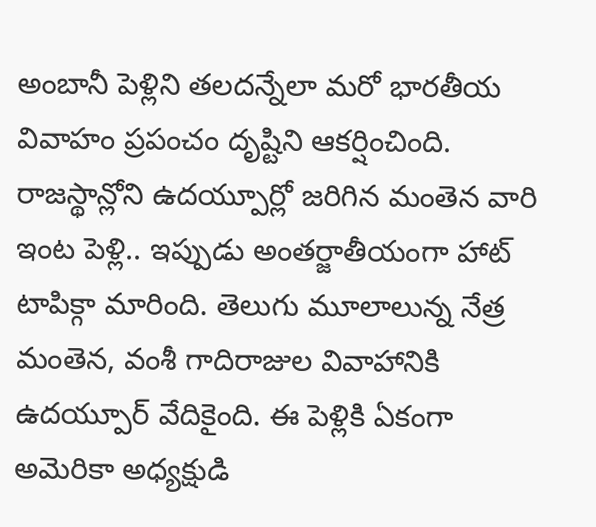అంబానీ పెళ్లిని తలదన్నేలా మరో భారతీయ వివాహం ప్రపంచం దృష్టిని ఆకర్షించింది. రాజస్థాన్లోని ఉదయ్పూర్లో జరిగిన మంతెన వారి ఇంట పెళ్లి.. ఇప్పుడు అంతర్జాతీయంగా హాట్ టాపిక్గా మారింది. తెలుగు మూలాలున్న నేత్ర మంతెన, వంశీ గాదిరాజుల వివాహానికి ఉదయ్పూర్ వేదికైంది. ఈ పెళ్లికి ఏకంగా అమెరికా అధ్యక్షుడి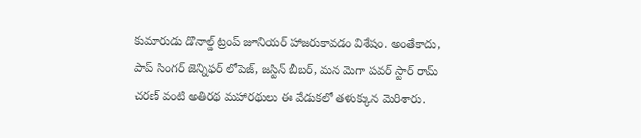కుమారుడు డొనాల్డ్ ట్రంప్ జూనియర్ హాజరుకావడం విశేషం. అంతేకాదు, పాప్ సింగర్ జెన్నిఫర్ లోపెజ్, జస్టిన్ బీబర్, మన మెగా పవర్ స్టార్ రామ్ చరణ్ వంటి అతిరథ మహారథులు ఈ వేడుకలో తళుక్కున మెరిశారు.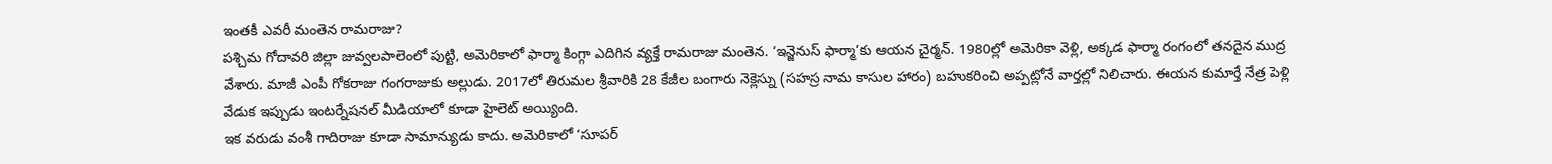ఇంతకీ ఎవరీ మంతెన రామరాజు?
పశ్చిమ గోదావరి జిల్లా జువ్వలపాలెంలో పుట్టి, అమెరికాలో ఫార్మా కింగ్గా ఎదిగిన వ్యక్తే రామరాజు మంతెన. ‘ఇన్జెనుస్ ఫార్మా’కు ఆయన చైర్మన్. 1980ల్లో అమెరికా వెళ్లి, అక్కడ ఫార్మా రంగంలో తనదైన ముద్ర వేశారు. మాజీ ఎంపీ గోకరాజు గంగరాజుకు అల్లుడు. 2017లో తిరుమల శ్రీవారికి 28 కేజీల బంగారు నెక్లెస్ను (సహస్ర నామ కాసుల హారం) బహుకరించి అప్పట్లోనే వార్తల్లో నిలిచారు. ఈయన కుమార్తే నేత్ర పెళ్లి వేడుక ఇప్పుడు ఇంటర్నేషనల్ మీడియాలో కూడా హైలెట్ అయ్యింది.
ఇక వరుడు వంశీ గాదిరాజు కూడా సామాన్యుడు కాదు. అమెరికాలో ‘సూపర్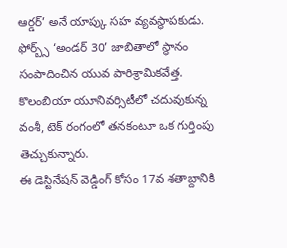ఆర్డర్’ అనే యాప్కు సహ వ్యవస్థాపకుడు. ఫోర్బ్స్ ‘అండర్ 30’ జాబితాలో స్థానం సంపాదించిన యువ పారిశ్రామికవేత్త. కొలంబియా యూనివర్సిటీలో చదువుకున్న వంశీ, టెక్ రంగంలో తనకంటూ ఒక గుర్తింపు తెచ్చుకున్నారు.
ఈ డెస్టినేషన్ వెడ్డింగ్ కోసం 17వ శతాబ్దానికి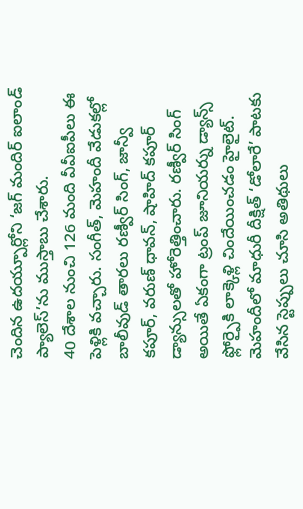చెందిన ఉదయ్పూర్లోని ‘జగ్ మందిర్ ఐలాండ్ ప్యాలెస్’ను ముస్తాబు చేశారు.
40 దేశాల నుంచి 126 మంది వీవీఐపీలు ఈ పెళ్లికి వచ్చారు. సంగీత్, మెహందీ వేడుకల్లో బాలీవుడ్ తారలు రణ్వీర్ సింగ్, జాన్వీ కపూర్, వరుణ్ ధావన్, షాహిద్ కపూర్ డ్యాన్సులతో హోరెత్తించారు. రణ్వీర్ సింగ్ అయితే ఏకంగా ట్రంప్ జూనియర్ను డ్యాన్స్ ఫ్లోర్పైకి లాక్కెళ్లి చిందేయించడం హైలైట్. మెహందీలో మాధురీ దీక్షిత్ ‘డోలారే’ పాటకు వేసిన స్టెప్పులు చూసి అతిథులు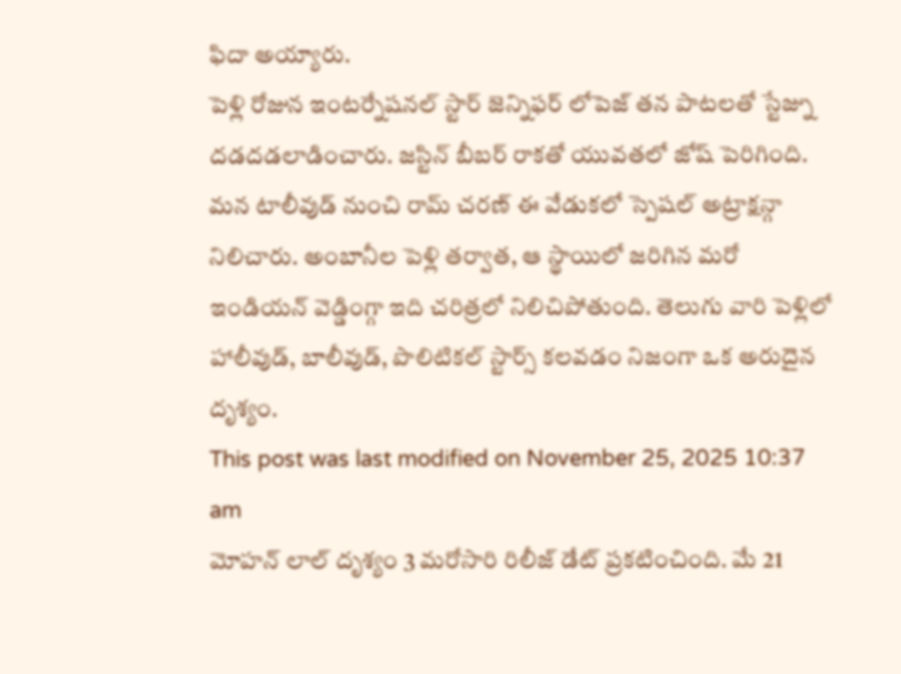ఫిదా అయ్యారు.
పెళ్లి రోజున ఇంటర్నేషనల్ స్టార్ జెన్నిఫర్ లోపెజ్ తన పాటలతో స్టేజ్ను దడదడలాడించారు. జస్టిన్ బీబర్ రాకతో యువతలో జోష్ పెరిగింది. మన టాలీవుడ్ నుంచి రామ్ చరణ్ ఈ వేడుకలో స్పెషల్ అట్రాక్షన్గా నిలిచారు. అంబానీల పెళ్లి తర్వాత, ఆ స్థాయిలో జరిగిన మరో ఇండియన్ వెడ్డింగ్గా ఇది చరిత్రలో నిలిచిపోతుంది. తెలుగు వారి పెళ్లిలో హాలీవుడ్, బాలీవుడ్, పొలిటికల్ స్టార్స్ కలవడం నిజంగా ఒక అరుదైన దృశ్యం.
This post was last modified on November 25, 2025 10:37 am
మోహన్ లాల్ దృశ్యం 3 మరోసారి రిలీజ్ డేట్ ప్రకటించింది. మే 21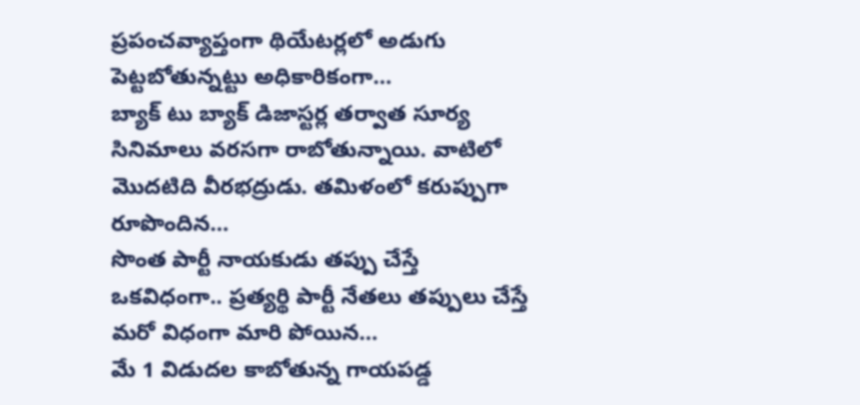ప్రపంచవ్యాప్తంగా థియేటర్లలో అడుగు పెట్టబోతున్నట్టు అధికారికంగా…
బ్యాక్ టు బ్యాక్ డిజాస్టర్ల తర్వాత సూర్య సినిమాలు వరసగా రాబోతున్నాయి. వాటిలో మొదటిది వీరభద్రుడు. తమిళంలో కరుప్పుగా రూపొందిన…
సొంత పార్టీ నాయకుడు తప్పు చేస్తే ఒకవిధంగా.. ప్రత్యర్థి పార్టీ నేతలు తప్పులు చేస్తే మరో విధంగా మారి పోయిన…
మే 1 విడుదల కాబోతున్న గాయపడ్డ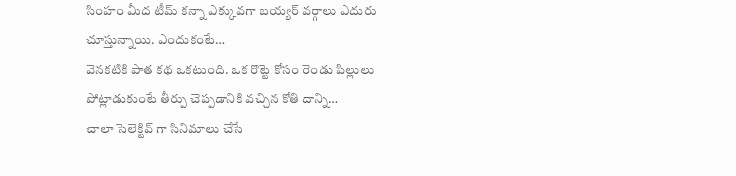సింహం మీద టీమ్ కన్నా ఎక్కువగా బయ్యర్ వర్గాలు ఎదురు చూస్తున్నాయి. ఎందుకంటే…
వెనకటికి పాత కథ ఒకటుంది. ఒక రొట్టె కోసం రెండు పిల్లులు పోట్లాడుకుంటే తీర్పు చెప్పడానికి వచ్చిన కోతి దాన్ని…
చాలా సెలెక్టివ్ గా సినిమాలు చేసే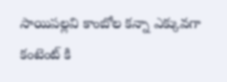సాయిపల్లవి కాంబోల కన్నా ఎక్కువగా కంటెంట్ కి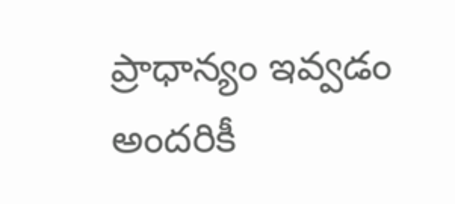ప్రాధాన్యం ఇవ్వడం అందరికీ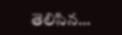తెలిసిన…